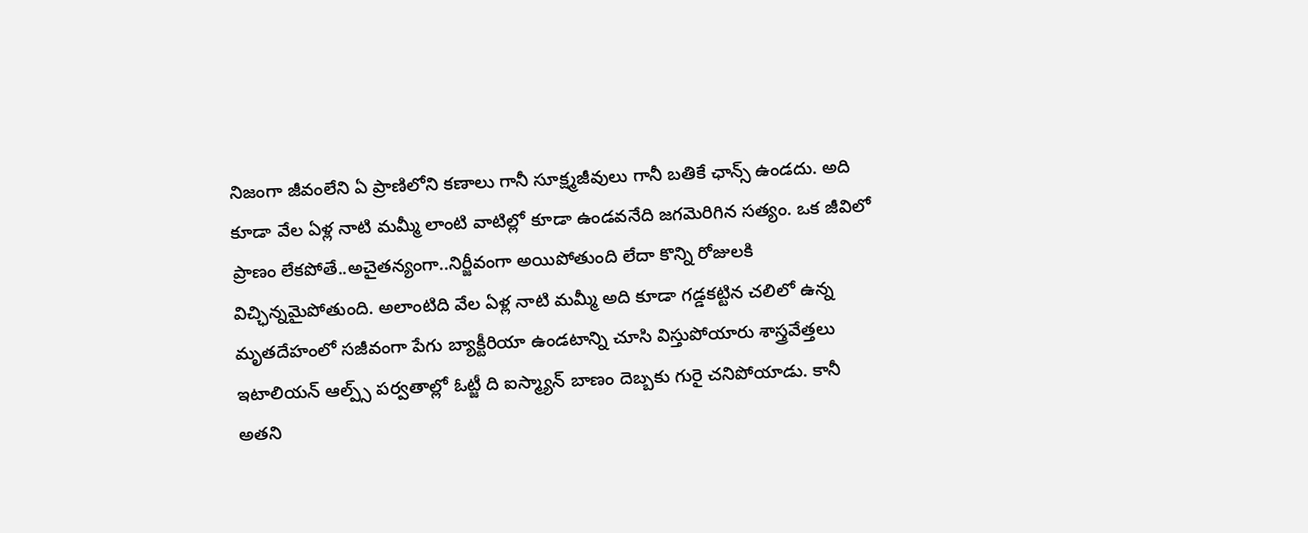నిజంగా జీవంలేని ఏ ప్రాణిలోని కణాలు గానీ సూక్ష్మజీవులు గానీ బతికే ఛాన్స్ ఉండదు. అది కూడా వేల ఏళ్ల నాటి మమ్మీ లాంటి వాటిల్లో కూడా ఉండవనేది జగమెరిగిన సత్యం. ఒక జీవిలో ప్రాణం లేకపోతే..అచైతన్యంగా..నిర్జీవంగా అయిపోతుంది లేదా కొన్ని రోజులకి విచ్ఛిన్నమైపోతుంది. అలాంటిది వేల ఏళ్ల నాటి మమ్మీ అది కూడా గడ్డకట్టిన చలిలో ఉన్న మృతదేహంలో సజీవంగా పేగు బ్యాక్టీరియా ఉండటాన్ని చూసి విస్తుపోయారు శాస్త్రవేత్తలు
ఇటాలియన్ ఆల్ప్స్ పర్వతాల్లో ఓట్జీ ది ఐస్మ్యాన్ బాణం దెబ్బకు గురై చనిపోయాడు. కానీ అతని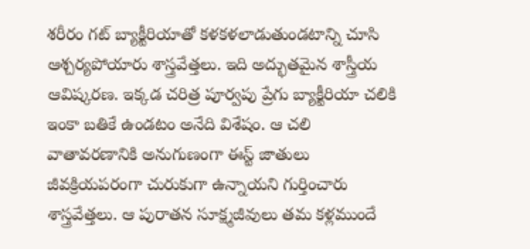శరీరం గట్ బ్యాక్టీరియాతో కళకళలాడుతుండటాన్ని చూసి ఆశ్చర్యపోయారు శాస్త్రవేత్తలు. ఇది అద్భుతమైన శాస్త్రీయ ఆవిష్కరణ. ఇక్కడ చరిత్ర పూర్వపు ప్రేగు బ్యాక్టీరియా చలికి ఇంకా బతికే ఉండటం అనేది విశేషం. ఆ చలి వాతావరణానికి అనుగుణంగా ఈస్ట్ జాతులు జీవక్రియపరంగా చురుకుగా ఉన్నాయని గుర్తించారు శాస్త్రవేత్తలు. ఆ పురాతన సూక్ష్మజీవులు తమ కళ్లముందే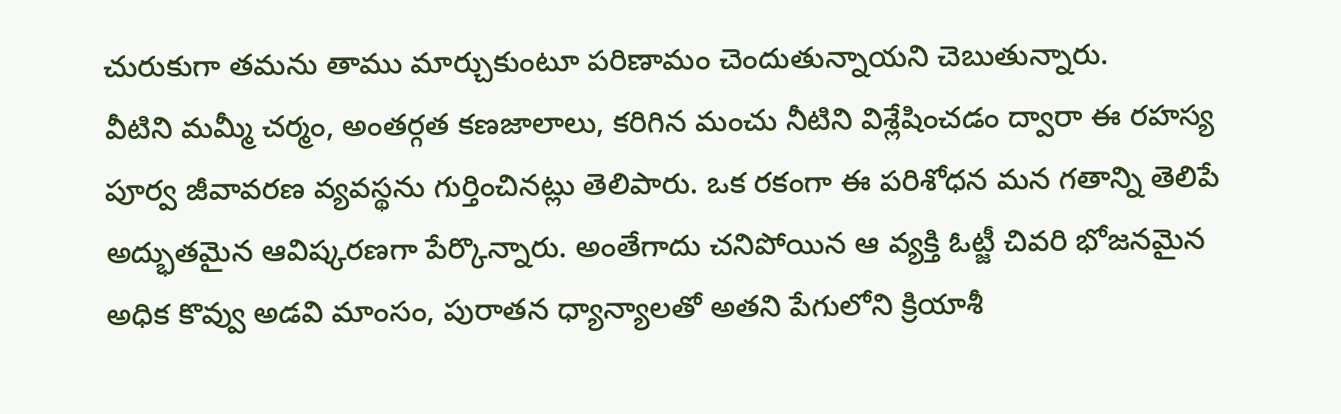చురుకుగా తమను తాము మార్చుకుంటూ పరిణామం చెందుతున్నాయని చెబుతున్నారు.
వీటిని మమ్మీ చర్మం, అంతర్గత కణజాలాలు, కరిగిన మంచు నీటిని విశ్లేషించడం ద్వారా ఈ రహస్య పూర్వ జీవావరణ వ్యవస్థను గుర్తించినట్లు తెలిపారు. ఒక రకంగా ఈ పరిశోధన మన గతాన్ని తెలిపే అద్భుతమైన ఆవిష్కరణగా పేర్కొన్నారు. అంతేగాదు చనిపోయిన ఆ వ్యక్తి ఓట్జీ చివరి భోజనమైన అధిక కొవ్వు అడవి మాంసం, పురాతన ధ్యాన్యాలతో అతని పేగులోని క్రియాశీ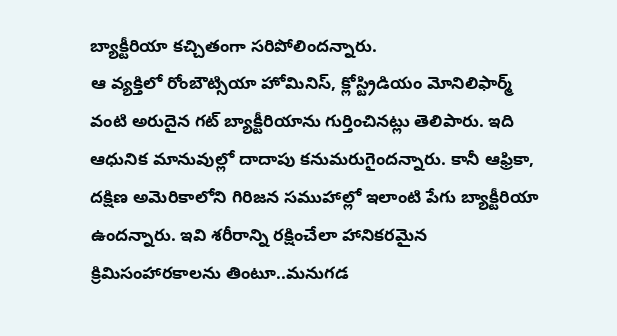బ్యాక్టీరియా కచ్చితంగా సరిపోలిందన్నారు.
ఆ వ్యక్తిలో రోంబౌట్సియా హోమినిస్, క్లోస్ట్రిడియం మోనిలిఫార్మ్ వంటి అరుదైన గట్ బ్యాక్టీరియాను గుర్తించినట్లు తెలిపారు. ఇది ఆధునిక మానువుల్లో దాదాపు కనుమరుగైందన్నారు. కానీ ఆఫ్రికా, దక్షిణ అమెరికాలోని గిరిజన సముహాల్లో ఇలాంటి పేగు బ్యాక్టీరియా ఉందన్నారు. ఇవి శరీరాన్ని రక్షించేలా హానికరమైన క్రిమిసంహారకాలను తింటూ..మనుగడ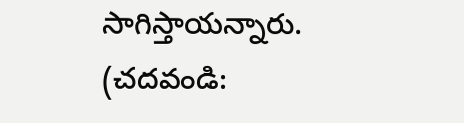సాగిస్తాయన్నారు.
(చదవండి: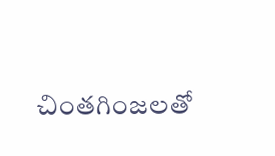చింతగింజలతో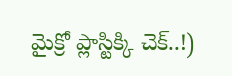మైక్రో ప్లాస్టిక్కి చెక్..!)